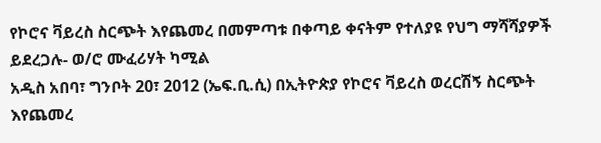የኮሮና ቫይረስ ስርጭት እየጨመረ በመምጣቱ በቀጣይ ቀናትም የተለያዩ የህግ ማሻሻያዎች ይደረጋሉ- ወ/ሮ ሙፈሪሃት ካሚል
አዲስ አበባ፣ ግንቦት 20፣ 2012 (ኤፍ.ቢ.ሲ) በኢትዮጵያ የኮሮና ቫይረስ ወረርሽኝ ስርጭት እየጨመረ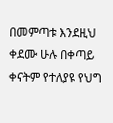በመምጣቱ እንደዚህ ቀደሙ ሁሉ በቀጣይ ቀናትም የተለያዩ የህግ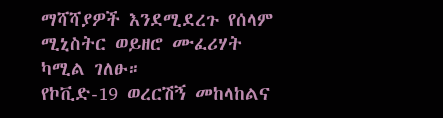ማሻሻያዎች እንደሚደረጉ የሰላም ሚኒስትር ወይዘሮ ሙፈሪሃት ካሚል ገለፁ።
የኮቪድ-19 ወረርሽኝ መከላከልና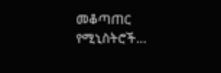መቆጣጠር የሚኒስትሮች…